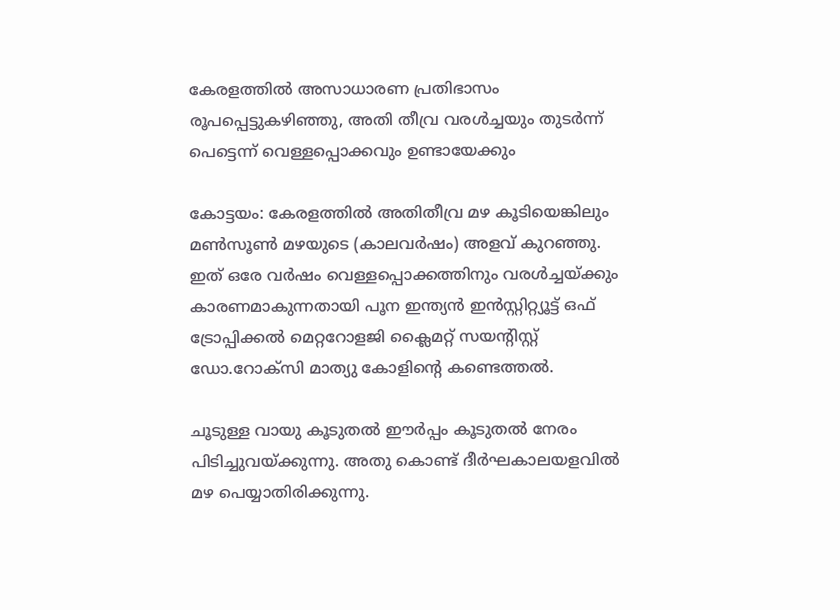കേരളത്തില്‍ അസാധാരണ പ്രതിഭാസം രൂപപ്പെട്ടുകഴിഞ്ഞു, അതി തീവ്ര വരള്‍ച്ചയും തുടര്‍ന്ന് പെട്ടെന്ന് വെള്ളപ്പൊക്കവും ഉണ്ടായേക്കും

കോട്ടയം: കേരളത്തില്‍ അതിതീവ്ര മഴ കൂടിയെങ്കിലും മണ്‍സൂണ്‍ മഴയുടെ (കാലവര്‍ഷം) അളവ് കുറഞ്ഞു. ഇത് ഒരേ വര്‍ഷം വെള്ളപ്പൊക്കത്തിനും വരള്‍ച്ചയ്ക്കും കാരണമാകുന്നതായി പൂന ഇന്ത്യന്‍ ഇന്‍സ്റ്റിറ്റ്യൂട്ട് ഒഫ് ട്രോപ്പിക്കല്‍ മെറ്ററോളജി ക്ലൈമറ്റ് സയന്റിസ്റ്റ് ഡോ.റോക്സി മാത്യു കോളിന്റെ കണ്ടെത്തല്‍.

ചൂടുള്ള വായു കൂടുതല്‍ ഈര്‍പ്പം കൂടുതല്‍ നേരം പിടിച്ചുവയ്ക്കുന്നു. അതു കൊണ്ട് ദീര്‍ഘകാലയളവില്‍ മഴ പെയ്യാതിരിക്കുന്നു.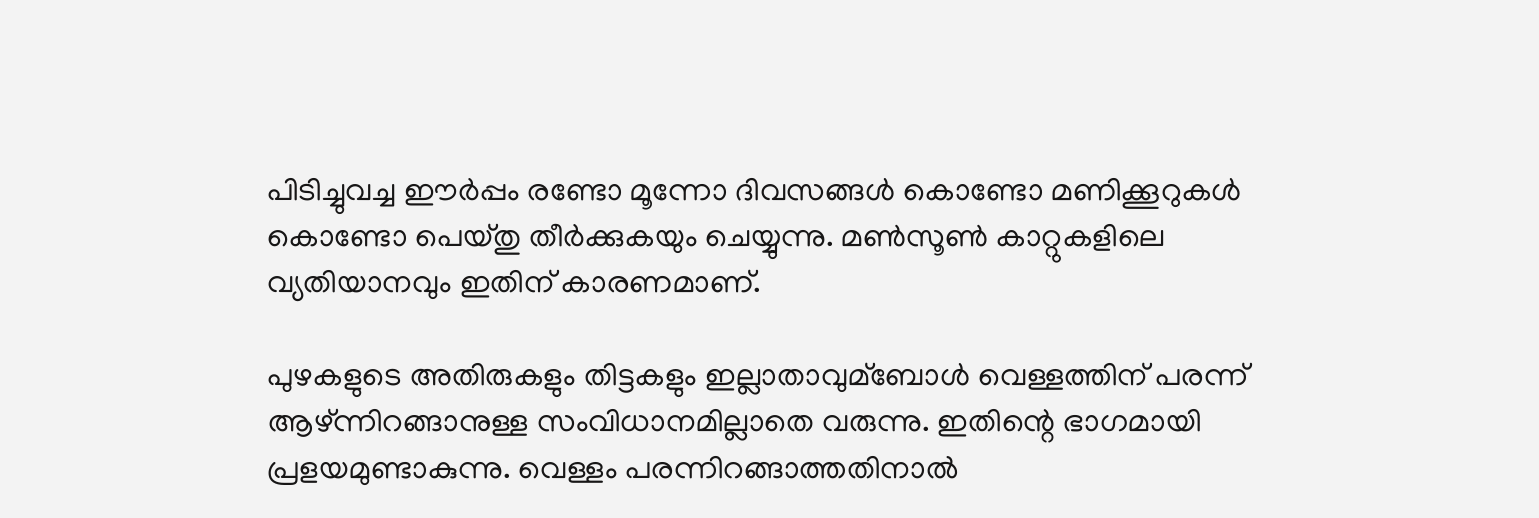പിടിച്ചുവച്ച ഈര്‍പ്പം രണ്ടോ മൂന്നോ ദിവസങ്ങള്‍ കൊണ്ടോ മണിക്കൂറുകള്‍ കൊണ്ടോ പെയ്തു തീര്‍ക്കുകയും ചെയ്യുന്നു. മണ്‍സൂണ്‍ കാറ്റുകളിലെ വ്യതിയാനവും ഇതിന് കാരണമാണ്.

പുഴകളുടെ അതിരുകളും തിട്ടകളും ഇല്ലാതാവുമ്ബോള്‍ വെള്ളത്തിന് പരന്ന് ആഴ്ന്നിറങ്ങാനുള്ള സംവിധാനമില്ലാതെ വരുന്നു. ഇതിന്റെ ഭാഗമായി പ്രളയമുണ്ടാകുന്നു. വെള്ളം പരന്നിറങ്ങാത്തതിനാല്‍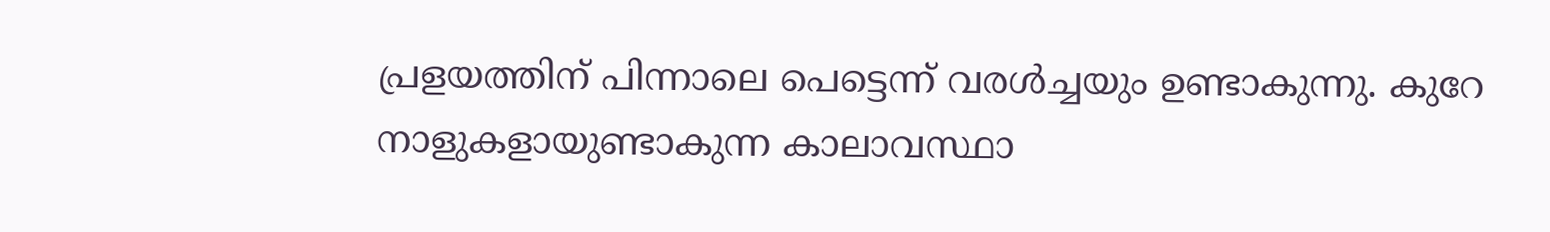പ്രളയത്തിന് പിന്നാലെ പെട്ടെന്ന് വരള്‍ച്ചയും ഉണ്ടാകുന്നു. കുറേ നാളുകളായുണ്ടാകുന്ന കാലാവസ്ഥാ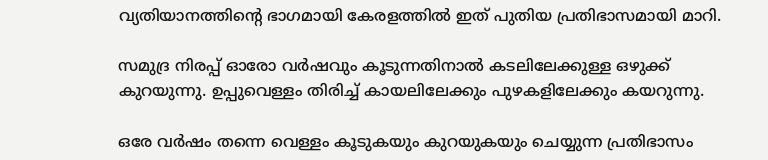വ്യതിയാനത്തിന്റെ ഭാഗമായി കേരളത്തില്‍ ഇത് പുതിയ പ്രതിഭാസമായി മാറി.

സമുദ്ര നിരപ്പ് ഓരോ വര്‍ഷവും കൂടുന്നതിനാല്‍ കടലിലേക്കുള്ള ഒഴുക്ക് കുറയുന്നു. ഉപ്പുവെള്ളം തിരിച്ച്‌ കായലിലേക്കും പുഴകളിലേക്കും കയറുന്നു.

ഒരേ വര്‍ഷം തന്നെ വെള്ളം കൂടുകയും കുറയുകയും ചെയ്യുന്ന പ്രതിഭാസം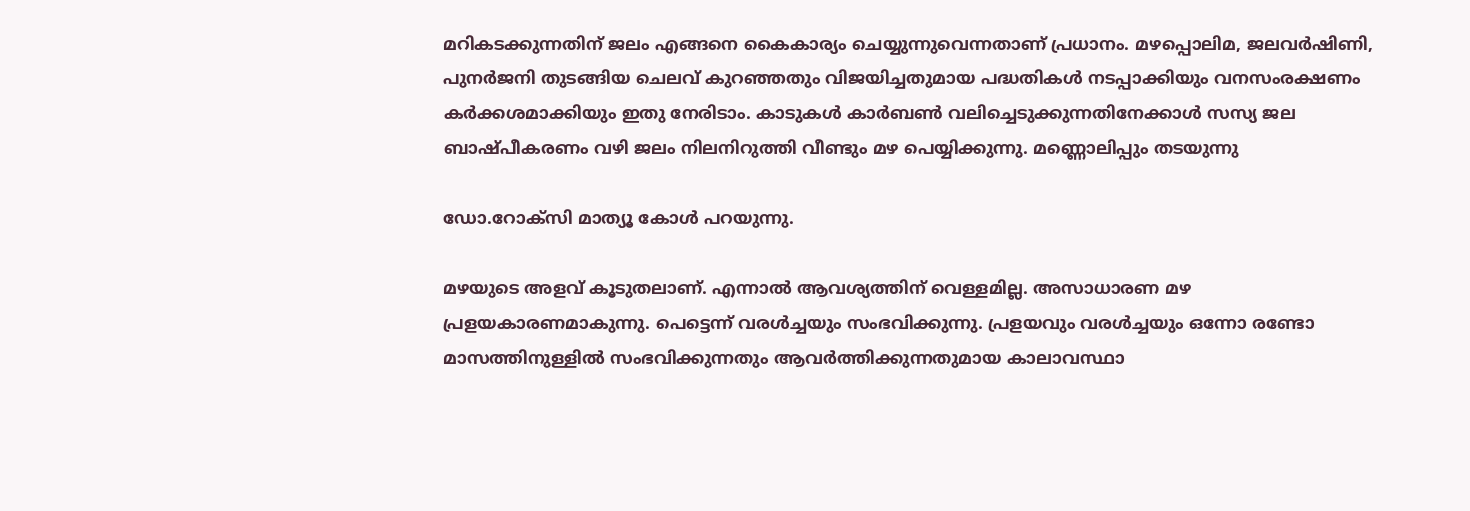മറികടക്കുന്നതിന് ജലം എങ്ങനെ കൈകാര്യം ചെയ്യുന്നുവെന്നതാണ് പ്രധാനം. മഴപ്പൊലിമ, ജലവര്‍ഷിണി, പുനര്‍ജനി തുടങ്ങിയ ചെലവ് കുറഞ്ഞതും വിജയിച്ചതുമായ പദ്ധതികള്‍ നടപ്പാക്കിയും വനസംരക്ഷണം കര്‍ക്കശമാക്കിയും ഇതു നേരിടാം. കാടുകള്‍ കാര്‍ബണ്‍ വലിച്ചെടുക്കുന്നതിനേക്കാള്‍ സസ്യ ജല ബാഷ്പീകരണം വഴി ജലം നിലനിറുത്തി വീണ്ടും മഴ പെയ്യിക്കുന്നു. മണ്ണൊലിപ്പും തടയുന്നു

ഡോ.റോക്സി മാത്യൂ കോള്‍ പറയുന്നു.

മഴയുടെ അളവ് കൂടുതലാണ്. എന്നാല്‍ ആവശ്യത്തിന് വെള്ളമില്ല. അസാധാരണ മഴ പ്രളയകാരണമാകുന്നു. പെട്ടെന്ന് വരള്‍ച്ചയും സംഭവിക്കുന്നു. പ്രളയവും വരള്‍ച്ചയും ഒന്നോ രണ്ടോ മാസത്തിനുള്ളില്‍ സംഭവിക്കുന്നതും ആവര്‍ത്തിക്കുന്നതുമായ കാലാവസ്ഥാ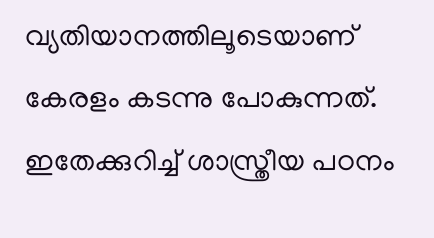വ്യതിയാനത്തിലൂടെയാണ് കേരളം കടന്നു പോകുന്നത്. ഇതേക്കുറിച്ച്‌ ശാസ്ത്രീയ പഠനം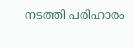നടത്തി പരിഹാരം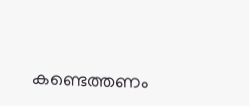കണ്ടെത്തണം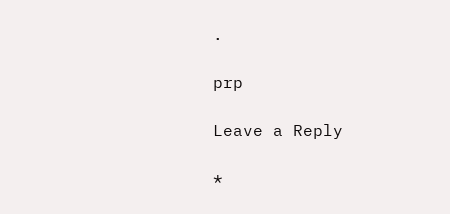.

prp

Leave a Reply

*